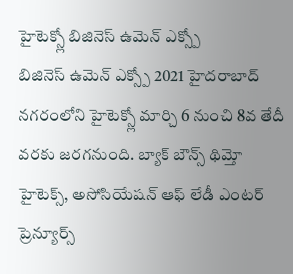హైటెక్స్లో బిజినెస్ ఉమెన్ ఎక్స్పో
బిజినెస్ ఉమెన్ ఎక్స్పో 2021 హైదరాబాద్ నగరంలోని హైటెక్స్లో మార్చి 6 నుంచి 8వ తేదీ వరకు జరగనుంది. బ్యాక్ బౌన్స్ థిమ్తో హైటెక్స్, అసోసియేషన్ ఆఫ్ లేడీ ఎంటర్ ప్రెన్యూర్స్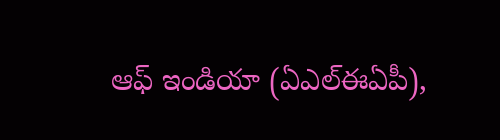ఆఫ్ ఇండియా (ఏఎల్ఈఏపీ),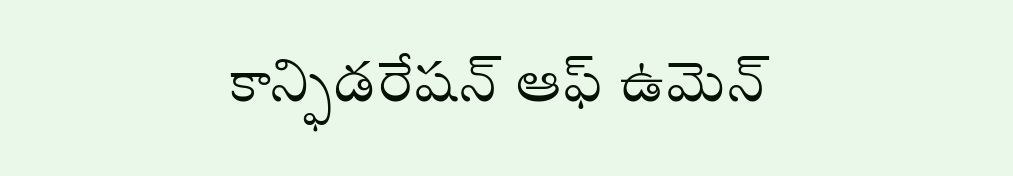కాన్ఫిడరేషన్ ఆఫ్ ఉమెన్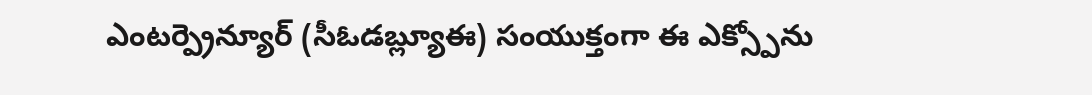ఎంటర్ప్రెన్యూర్ (సీఓడబ్ల్యూఈ) సంయుక్తంగా ఈ ఎక్స్పోను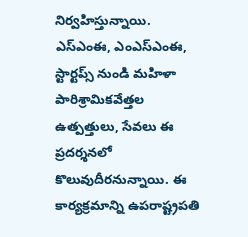నిర్వహిస్తున్నాయి. ఎస్ఎంఈ, ఎంఎస్ఎంఈ, స్టార్టప్స్ నుండి మహిళా పారిశ్రామికవేత్తల ఉత్పత్తులు, సేవలు ఈ ప్రదర్శనలో కొలువుదీరనున్నాయి. ఈ కార్యక్రమాన్ని ఉపరాష్ట్రపతి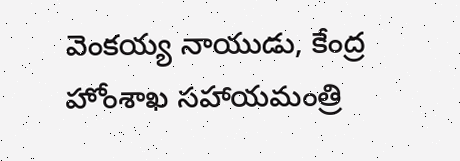వెంకయ్య నాయుడు, కేంద్ర హోంశాఖ సహాయమంత్రి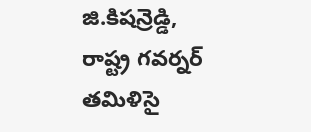జి.కిషన్రెడ్డి, రాష్ట్ర గవర్నర్ తమిళిసై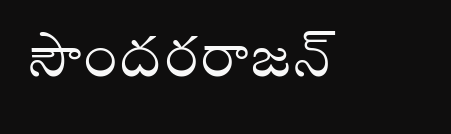సౌందరరాజన్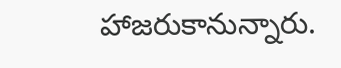హాజరుకానున్నారు.